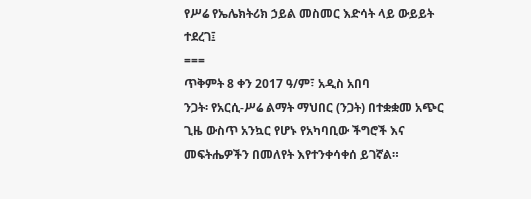የሥሬ የኤሌክትሪክ ኃይል መስመር እድሳት ላይ ውይይት ተደረገ፤
===
ጥቅምት 8 ቀን 2017 ዓ/ም፣ አዲስ አበባ
ንጋት፡ የአርሲ-ሥሬ ልማት ማህበር (ንጋት) በተቋቋመ አጭር ጊዜ ውስጥ አንኳር የሆኑ የአካባቢው ችግሮች እና መፍትሔዎችን በመለየት እየተንቀሳቀሰ ይገኛል።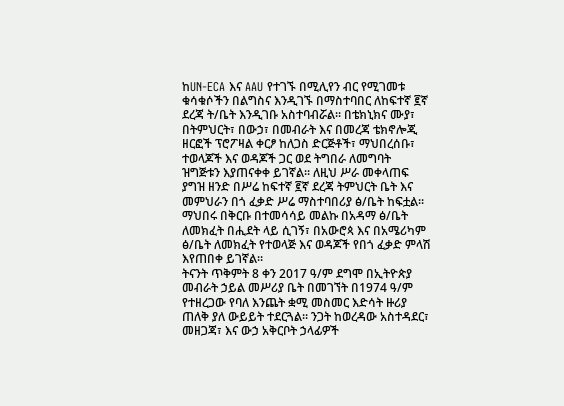ከUN-ECA እና AAU የተገኙ በሚሊየን ብር የሚገመቱ ቁሳቁሶችን በልግስና እንዲገኙ በማስተባበር ለከፍተኛ ፪ኛ ደረጃ ት/ቤት እንዲገቡ አስተባብሯል። በቴክኒክና ሙያ፣ በትምህርት፣ በውኃ፣ በመብራት እና በመረጃ ቴክኖሎጂ ዘርፎች ፕሮፖዛል ቀርፆ ከለጋስ ድርጅቶች፣ ማህበረሰቡ፣ ተወላጆች እና ወዳጆች ጋር ወደ ትግበራ ለመግባት ዝግጅቱን እያጠናቀቀ ይገኛል። ለዚህ ሥራ መቀላጠፍ ያግዝ ዘንድ በሥሬ ከፍተኛ ፪ኛ ደረጃ ትምህርት ቤት እና መምህራን በጎ ፈቃድ ሥሬ ማስተባበሪያ ፅ/ቤት ከፍቷል። ማህበሩ በቅርቡ በተመሳሳይ መልኩ በአዳማ ፅ/ቤት ለመክፈት በሒደት ላይ ሲገኝ፣ በአውሮጳ እና በአሜሪካም ፅ/ቤት ለመክፈት የተወላጅ እና ወዳጆች የበጎ ፈቃድ ምላሽ እየጠበቀ ይገኛል።
ትናንት ጥቅምት 8 ቀን 2017 ዓ/ም ደግሞ በኢትዮጵያ መብራት ኃይል መሥሪያ ቤት በመገኘት በ1974 ዓ/ም የተዘረጋው የባለ እንጨት ቋሚ መስመር እድሳት ዙሪያ ጠለቅ ያለ ውይይት ተደርጓል። ንጋት ከወረዳው አስተዳደር፣ መዘጋጃ፣ እና ውኃ አቅርቦት ኃላፊዎች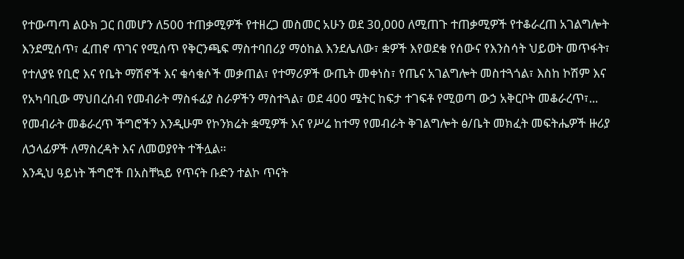የተውጣጣ ልዑክ ጋር በመሆን ለ500 ተጠቃሚዎች የተዘረጋ መስመር አሁን ወደ 30,000 ለሚጠጉ ተጠቃሚዎች የተቆራረጠ አገልግሎት እንደሚሰጥ፣ ፈጠኖ ጥገና የሚሰጥ የቅርንጫፍ ማስተባበሪያ ማዕከል እንደሌለው፣ ቋዎች እየወደቁ የሰውና የእንስሳት ህይወት መጥፋት፣ የተለያዩ የቢሮ እና የቤት ማሽኖች እና ቁሳቁሶች መቃጠል፣ የተማሪዎች ውጤት መቀነስ፣ የጤና አገልግሎት መስተጓጎል፣ እስከ ኮሽም እና የአካባቢው ማህበረሰብ የመብራት ማስፋፊያ ስራዎችን ማስተጓል፣ ወደ 400 ሜትር ከፍታ ተገፍቶ የሚወጣ ውኃ አቅርቦት መቆራረጥ፣... የመብራት መቆራረጥ ችግሮችን እንዲሁም የኮንክሬት ቋሚዎች እና የሥሬ ከተማ የመብራት ቅገልግሎት ፅ/ቤት መክፈት መፍትሔዎች ዙሪያ ለኃላፊዎች ለማስረዳት እና ለመወያየት ተችሏል።
እንዲህ ዓይነት ችግሮች በአስቸኳይ የጥናት ቡድን ተልኮ ጥናት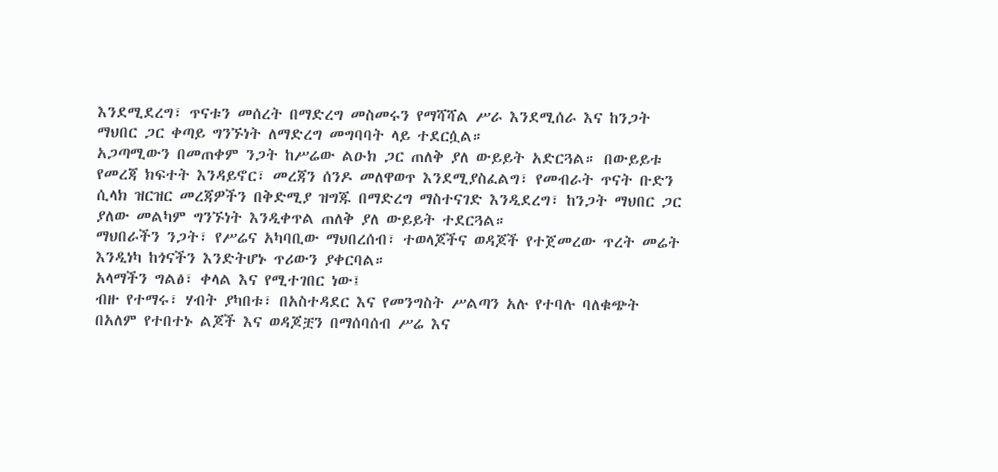እንደሚደረግ፣ ጥናቱን መሰረት በማድረግ መስመሩን የማሻሻል ሥራ እንደሚሰራ እና ከንጋት ማህበር ጋር ቀጣይ ግንኙነት ለማድረግ መግባባት ላይ ተደርሷል።
አጋጣሚውን በመጠቀም ንጋት ከሥሬው ልዑክ ጋር ጠለቅ ያለ ውይይት አድርጓል። በውይይቱ የመረጃ ክፍተት እንዳይኖር፣ መረጃን ሰንዶ መለዋወጥ እንደሚያስፈልግ፣ የመብራት ጥናት ቡድን ሲላክ ዝርዝር መረጃዎችን በቅድሚያ ዝግጁ በማድረግ ማስተናገድ እንዲደረግ፣ ከንጋት ማህበር ጋር ያለው መልካም ግንኙነት እንዲቀጥል ጠለቅ ያለ ውይይት ተደርጓል።
ማህበራችን ንጋት፣ የሥሬና አካባቢው ማህበረሰብ፣ ተወላጆችና ወዳጆች የተጀመረው ጥረት መሬት እንዲነካ ከጎናችን እንድትሆኑ ጥሪውን ያቀርባል።
አላማችን ግልፅ፣ ቀላል እና የሚተገበር ነው፤
ብዙ የተማሩ፣ ሃብት ያካበቱ፣ በአስተዳደር እና የመንግስት ሥልጣን አሉ የተባሉ ባለቁጭት በአለም የተበተኑ ልጆች እና ወዳጆቿን በማሰባሰብ ሥሬ እና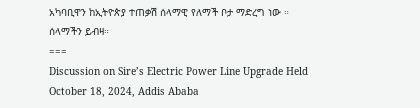አካባቢዋን ከኢትዮጵያ ተጠቃሽ ሰላማዊ የለማች ቦታ ማድረግ ነው ።
ሰላማችን ይብዛ።
===
Discussion on Sire’s Electric Power Line Upgrade Held
October 18, 2024, Addis Ababa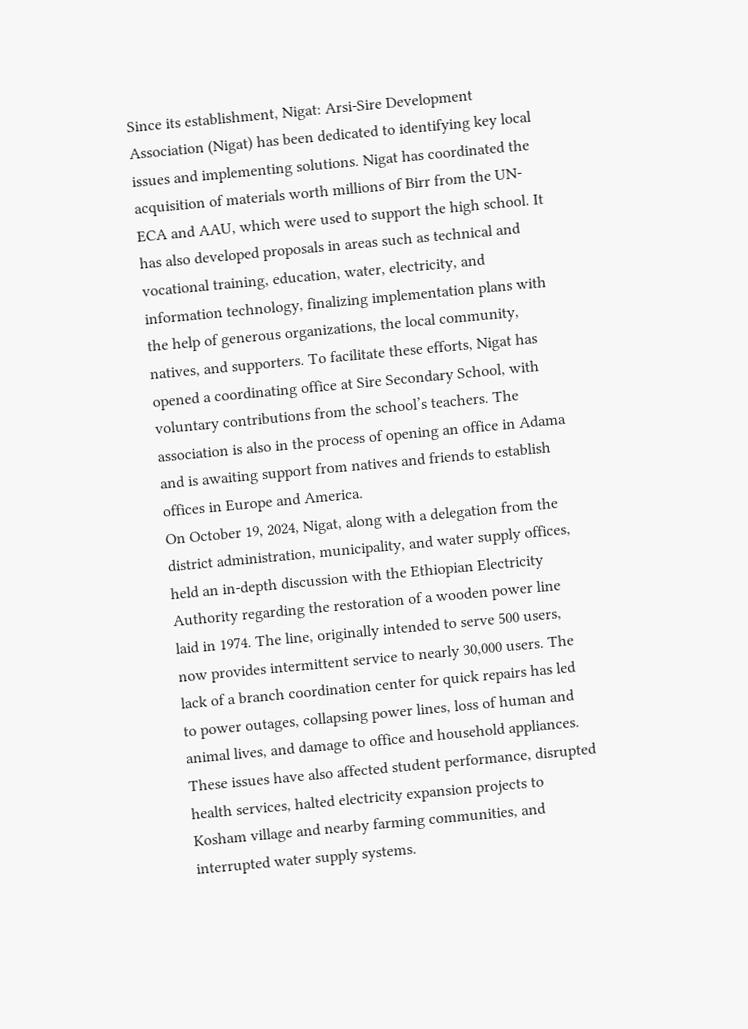Since its establishment, Nigat: Arsi-Sire Development Association (Nigat) has been dedicated to identifying key local issues and implementing solutions. Nigat has coordinated the acquisition of materials worth millions of Birr from the UN-ECA and AAU, which were used to support the high school. It has also developed proposals in areas such as technical and vocational training, education, water, electricity, and information technology, finalizing implementation plans with the help of generous organizations, the local community, natives, and supporters. To facilitate these efforts, Nigat has opened a coordinating office at Sire Secondary School, with voluntary contributions from the school’s teachers. The association is also in the process of opening an office in Adama and is awaiting support from natives and friends to establish offices in Europe and America.
On October 19, 2024, Nigat, along with a delegation from the district administration, municipality, and water supply offices, held an in-depth discussion with the Ethiopian Electricity Authority regarding the restoration of a wooden power line laid in 1974. The line, originally intended to serve 500 users, now provides intermittent service to nearly 30,000 users. The lack of a branch coordination center for quick repairs has led to power outages, collapsing power lines, loss of human and animal lives, and damage to office and household appliances. These issues have also affected student performance, disrupted health services, halted electricity expansion projects to Kosham village and nearby farming communities, and interrupted water supply systems.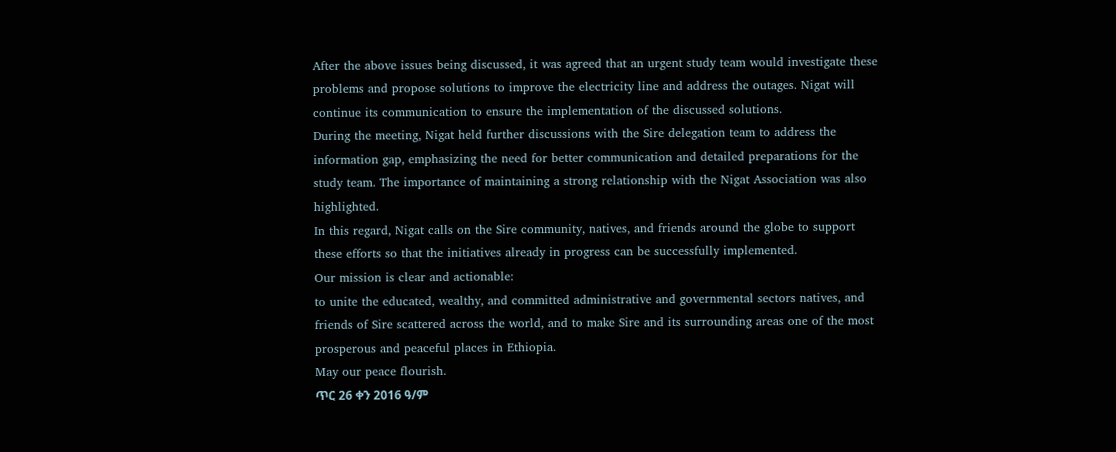After the above issues being discussed, it was agreed that an urgent study team would investigate these problems and propose solutions to improve the electricity line and address the outages. Nigat will continue its communication to ensure the implementation of the discussed solutions.
During the meeting, Nigat held further discussions with the Sire delegation team to address the information gap, emphasizing the need for better communication and detailed preparations for the study team. The importance of maintaining a strong relationship with the Nigat Association was also highlighted.
In this regard, Nigat calls on the Sire community, natives, and friends around the globe to support these efforts so that the initiatives already in progress can be successfully implemented.
Our mission is clear and actionable:
to unite the educated, wealthy, and committed administrative and governmental sectors natives, and friends of Sire scattered across the world, and to make Sire and its surrounding areas one of the most prosperous and peaceful places in Ethiopia.
May our peace flourish.
ጥር 26 ቀን 2016 ዓ/ም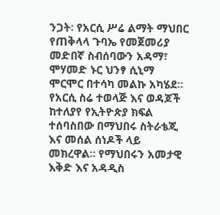ንጋት፡ የአርሲ ሥሬ ልማት ማህበር የጠቅላላ ጉባኤ የመጀመሪያ መድበኛ ስብሰባውን አዳማ፣ ሞሃመድ ኑር ህንፃ ሲኒማ ሞርሞር በተሳካ መልኩ አካሄደ። የአርሲ ስሬ ተወላጅ እና ወዳጆች ከተለያየ የኢትዮጵያ ክፍል ተሰባስበው በማህበሩ ስትራቴጂ እና መሰል ሰነዶች ላይ መክረዋል። የማህበሩን አመታዊ እቅድ እና አዳዲስ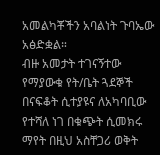አመልካቾችን አባልነት ጉባኤው አፅድቋል።
ብዙ አመታት ተገናኝተው የማያውቁ የት/ቤት ጓደኞች በናፍቆት ሲተያዩና ለአካባቢው የተሻለ ነገ በቁጭት ሲመክሩ ማየት በዚህ አስቸጋሪ ወቅት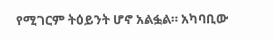የሚገርም ትዕይንት ሆኖ አልፏል። አካባቢው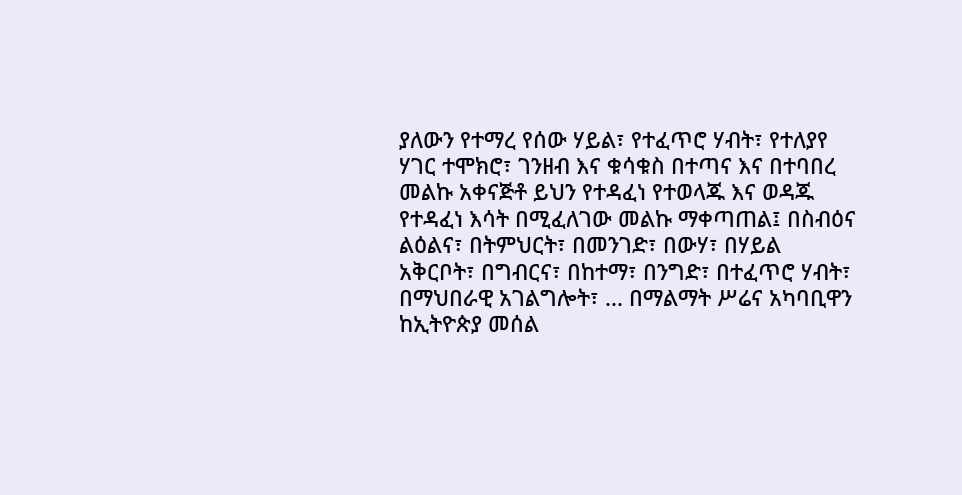ያለውን የተማረ የሰው ሃይል፣ የተፈጥሮ ሃብት፣ የተለያየ ሃገር ተሞክሮ፣ ገንዘብ እና ቁሳቁስ በተጣና እና በተባበረ መልኩ አቀናጅቶ ይህን የተዳፈነ የተወላጁ እና ወዳጁ የተዳፈነ እሳት በሚፈለገው መልኩ ማቀጣጠል፤ በስብዕና ልዕልና፣ በትምህርት፣ በመንገድ፣ በውሃ፣ በሃይል አቅርቦት፣ በግብርና፣ በከተማ፣ በንግድ፣ በተፈጥሮ ሃብት፣ በማህበራዊ አገልግሎት፣ ... በማልማት ሥሬና አካባቢዋን ከኢትዮጵያ መሰል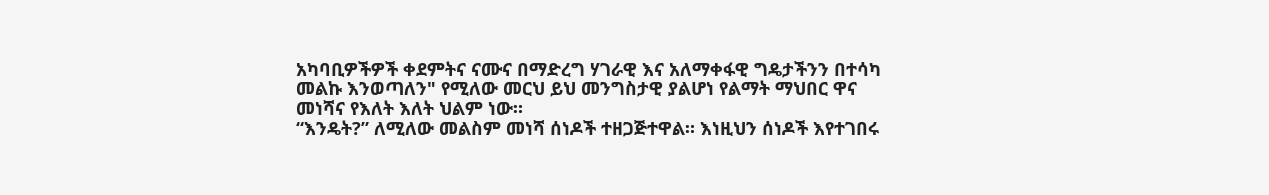አካባቢዎችዎች ቀደምትና ናሙና በማድረግ ሃገራዊ እና አለማቀፋዊ ግዴታችንን በተሳካ መልኩ እንወጣለን" የሚለው መርህ ይህ መንግስታዊ ያልሆነ የልማት ማህበር ዋና መነሻና የእለት እለት ህልም ነው።
“እንዴት?” ለሚለው መልስም መነሻ ሰነዶች ተዘጋጅተዋል። እነዚህን ሰነዶች እየተገበሩ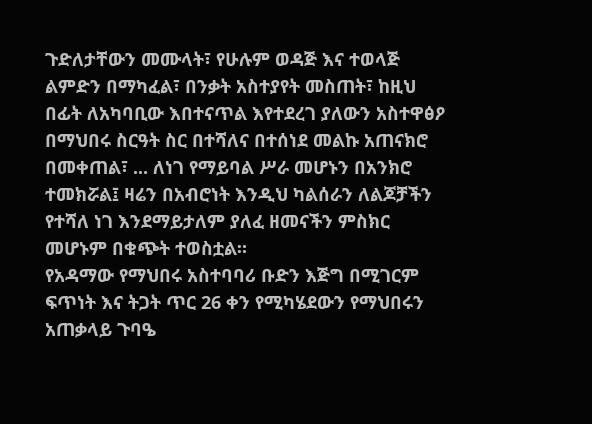ጉድለታቸውን መሙላት፣ የሁሉም ወዳጅ እና ተወላጅ ልምድን በማካፈል፣ በንቃት አስተያየት መስጠት፣ ከዚህ በፊት ለአካባቢው እበተናጥል እየተደረገ ያለውን አስተዋፅዖ በማህበሩ ስርዓት ስር በተሻለና በተሰነደ መልኩ አጠናክሮ በመቀጠል፣ ... ለነገ የማይባል ሥራ መሆኑን በአንክሮ ተመክሯል፤ ዛሬን በአብሮነት እንዲህ ካልሰራን ለልጆቻችን የተሻለ ነገ እንደማይታለም ያለፈ ዘመናችን ምስክር መሆኑም በቁጭት ተወስቷል።
የአዳማው የማህበሩ አስተባባሪ ቡድን እጅግ በሚገርም ፍጥነት እና ትጋት ጥር 26 ቀን የሚካሄደውን የማህበሩን አጠቃላይ ጉባዔ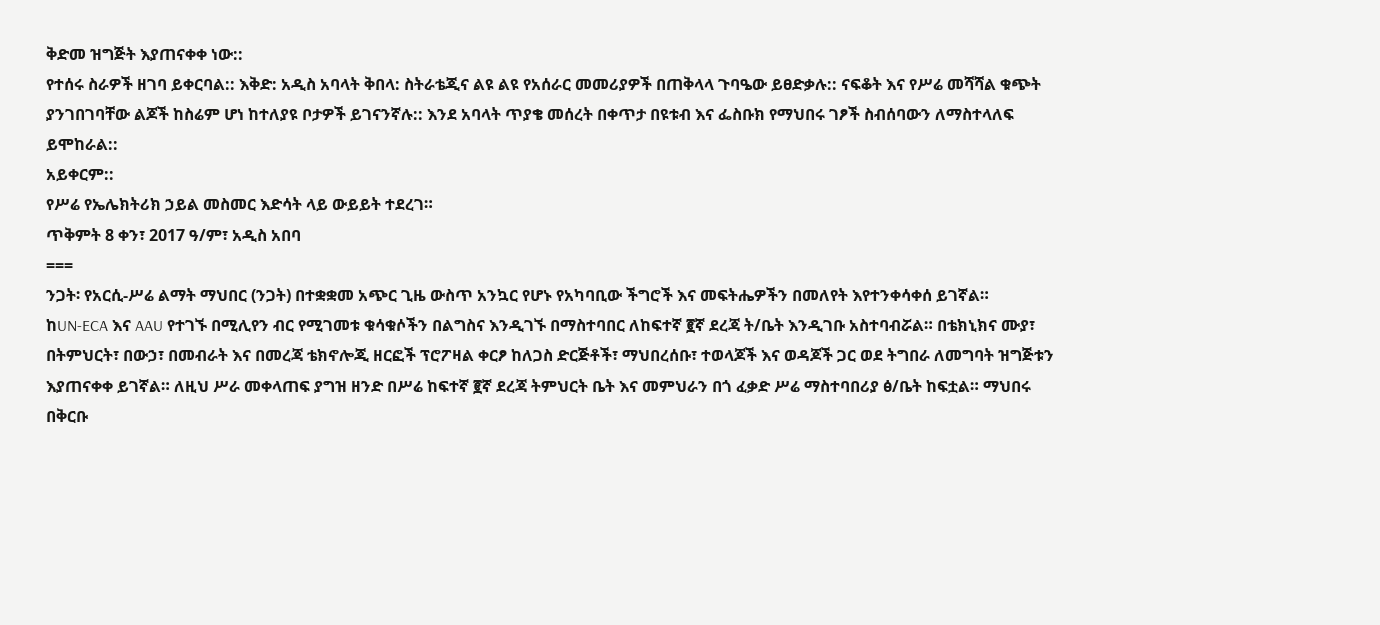ቅድመ ዝግጅት እያጠናቀቀ ነው::
የተሰሩ ስራዎች ዘገባ ይቀርባል:: እቅድ: አዲስ አባላት ቅበላ: ስትራቴጂና ልዩ ልዩ የአሰራር መመሪያዎች በጠቅላላ ጉባዔው ይፀድቃሉ:: ናፍቆት እና የሥሬ መሻሻል ቁጭት ያንገበገባቸው ልጆች ከስሬም ሆነ ከተለያዩ ቦታዎች ይገናንኛሉ:: እንደ አባላት ጥያቄ መሰረት በቀጥታ በዩቱብ እና ፌስቡክ የማህበሩ ገፆች ስብሰባውን ለማስተላለፍ ይሞከራል::
አይቀርም::
የሥሬ የኤሌክትሪክ ኃይል መስመር እድሳት ላይ ውይይት ተደረገ።
ጥቅምት 8 ቀን፣ 2017 ዓ/ም፣ አዲስ አበባ
===
ንጋት፡ የአርሲ-ሥሬ ልማት ማህበር (ንጋት) በተቋቋመ አጭር ጊዜ ውስጥ አንኳር የሆኑ የአካባቢው ችግሮች እና መፍትሔዎችን በመለየት እየተንቀሳቀሰ ይገኛል።
ከUN-ECA እና AAU የተገኙ በሚሊየን ብር የሚገመቱ ቁሳቁሶችን በልግስና እንዲገኙ በማስተባበር ለከፍተኛ ፪ኛ ደረጃ ት/ቤት እንዲገቡ አስተባብሯል። በቴክኒክና ሙያ፣ በትምህርት፣ በውኃ፣ በመብራት እና በመረጃ ቴክኖሎጂ ዘርፎች ፕሮፖዛል ቀርፆ ከለጋስ ድርጅቶች፣ ማህበረሰቡ፣ ተወላጆች እና ወዳጆች ጋር ወደ ትግበራ ለመግባት ዝግጅቱን እያጠናቀቀ ይገኛል። ለዚህ ሥራ መቀላጠፍ ያግዝ ዘንድ በሥሬ ከፍተኛ ፪ኛ ደረጃ ትምህርት ቤት እና መምህራን በጎ ፈቃድ ሥሬ ማስተባበሪያ ፅ/ቤት ከፍቷል። ማህበሩ በቅርቡ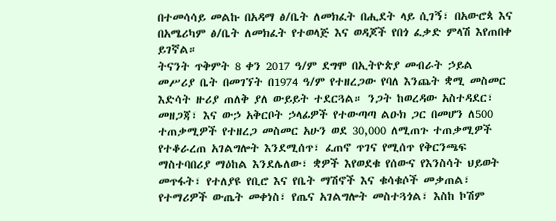በተመሳሳይ መልኩ በአዳማ ፅ/ቤት ለመክፈት በሒደት ላይ ሲገኝ፣ በአውሮጳ እና በአሜሪካም ፅ/ቤት ለመክፈት የተወላጅ እና ወዳጆች የበጎ ፈቃድ ምላሽ እየጠበቀ ይገኛል።
ትናንት ጥቅምት 8 ቀን 2017 ዓ/ም ደግሞ በኢትዮጵያ መብራት ኃይል መሥሪያ ቤት በመገኘት በ1974 ዓ/ም የተዘረጋው የባለ እንጨት ቋሚ መስመር እድሳት ዙሪያ ጠለቅ ያለ ውይይት ተደርጓል። ንጋት ከወረዳው አስተዳደር፣ መዘጋጃ፣ እና ውኃ አቅርቦት ኃላፊዎች የተውጣጣ ልዑክ ጋር በመሆን ለ500 ተጠቃሚዎች የተዘረጋ መስመር አሁን ወደ 30,000 ለሚጠጉ ተጠቃሚዎች የተቆራረጠ አገልግሎት እንደሚሰጥ፣ ፈጠኖ ጥገና የሚሰጥ የቅርንጫፍ ማስተባበሪያ ማዕከል እንደሌለው፣ ቋዎች እየወደቁ የሰውና የእንስሳት ህይወት መጥፋት፣ የተለያዩ የቢሮ እና የቤት ማሽኖች እና ቁሳቁሶች መቃጠል፣ የተማሪዎች ውጤት መቀነስ፣ የጤና አገልግሎት መስተጓጎል፣ እስከ ኮሽም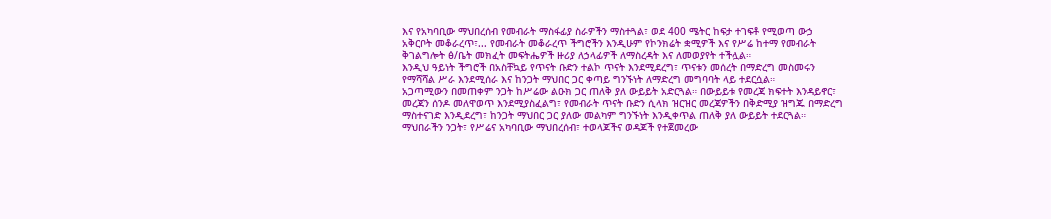እና የአካባቢው ማህበረሰብ የመብራት ማስፋፊያ ስራዎችን ማስተጓል፣ ወደ 400 ሜትር ከፍታ ተገፍቶ የሚወጣ ውኃ አቅርቦት መቆራረጥ፣... የመብራት መቆራረጥ ችግሮችን እንዲሁም የኮንክሬት ቋሚዎች እና የሥሬ ከተማ የመብራት ቅገልግሎት ፅ/ቤት መክፈት መፍትሔዎች ዙሪያ ለኃላፊዎች ለማስረዳት እና ለመወያየት ተችሏል።
እንዲህ ዓይነት ችግሮች በአስቸኳይ የጥናት ቡድን ተልኮ ጥናት እንደሚደረግ፣ ጥናቱን መሰረት በማድረግ መስመሩን የማሻሻል ሥራ እንደሚሰራ እና ከንጋት ማህበር ጋር ቀጣይ ግንኙነት ለማድረግ መግባባት ላይ ተደርሷል።
አጋጣሚውን በመጠቀም ንጋት ከሥሬው ልዑክ ጋር ጠለቅ ያለ ውይይት አድርጓል። በውይይቱ የመረጃ ክፍተት እንዳይኖር፣ መረጃን ሰንዶ መለዋወጥ እንደሚያስፈልግ፣ የመብራት ጥናት ቡድን ሲላክ ዝርዝር መረጃዎችን በቅድሚያ ዝግጁ በማድረግ ማስተናገድ እንዲደረግ፣ ከንጋት ማህበር ጋር ያለው መልካም ግንኙነት እንዲቀጥል ጠለቅ ያለ ውይይት ተደርጓል።
ማህበራችን ንጋት፣ የሥሬና አካባቢው ማህበረሰብ፣ ተወላጆችና ወዳጆች የተጀመረው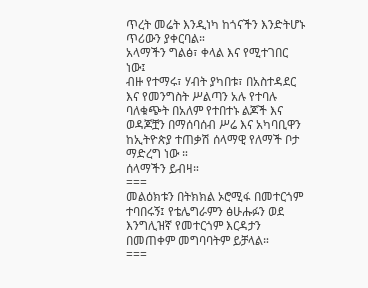ጥረት መሬት እንዲነካ ከጎናችን እንድትሆኑ ጥሪውን ያቀርባል።
አላማችን ግልፅ፣ ቀላል እና የሚተገበር ነው፤
ብዙ የተማሩ፣ ሃብት ያካበቱ፣ በአስተዳደር እና የመንግስት ሥልጣን አሉ የተባሉ ባለቁጭት በአለም የተበተኑ ልጆች እና ወዳጆቿን በማሰባሰብ ሥሬ እና አካባቢዋን ከኢትዮጵያ ተጠቃሽ ሰላማዊ የለማች ቦታ ማድረግ ነው ።
ሰላማችን ይብዛ።
===
መልዕክቱን በትክክል ኦሮሚፋ በመተርጎም ተባበሩኝ፤ የቴሌግራምን ፅሁሑፉን ወደ እንግሊዝኛ የመተርጎም እርዳታን በመጠቀም መግባባትም ይቻላል።
===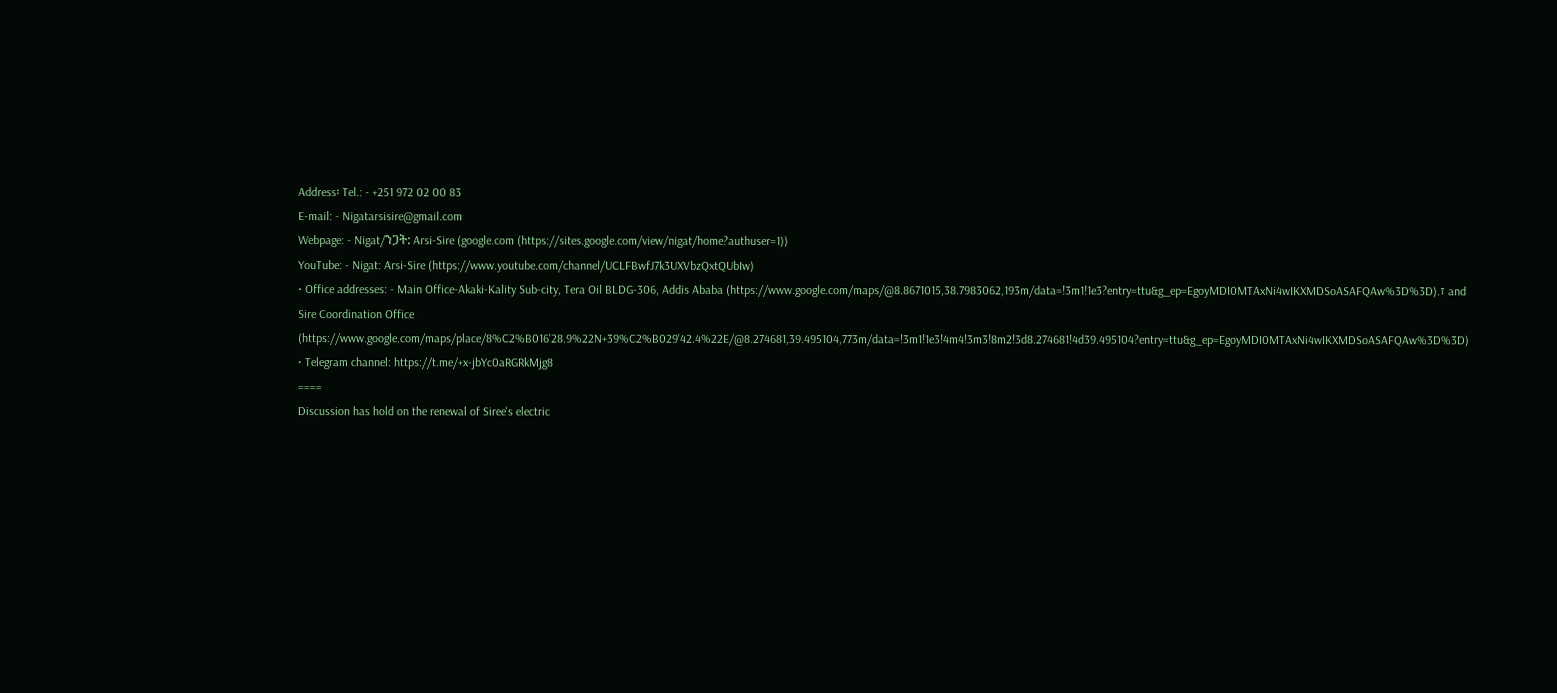Address፡ Tel.: - +251 972 02 00 83
E-mail: - Nigatarsisire@gmail.com
Webpage: - Nigat/ንጋት: Arsi-Sire (google.com (https://sites.google.com/view/nigat/home?authuser=1))
YouTube: - Nigat: Arsi-Sire (https://www.youtube.com/channel/UCLFBwfJ7k3UXVbzQxtQUbIw)
• Office addresses: - Main Office-Akaki-Kality Sub-city, Tera Oil BLDG-306, Addis Ababa (https://www.google.com/maps/@8.8671015,38.7983062,193m/data=!3m1!1e3?entry=ttu&g_ep=EgoyMDI0MTAxNi4wIKXMDSoASAFQAw%3D%3D).፣ and Sire Coordination Office (https://www.google.com/maps/place/8%C2%B016'28.9%22N+39%C2%B029'42.4%22E/@8.274681,39.495104,773m/data=!3m1!1e3!4m4!3m3!8m2!3d8.274681!4d39.495104?entry=ttu&g_ep=EgoyMDI0MTAxNi4wIKXMDSoASAFQAw%3D%3D)
• Telegram channel: https://t.me/+x-jbYc0aRGRkMjg8
====
Discussion has hold on the renewal of Siree's electric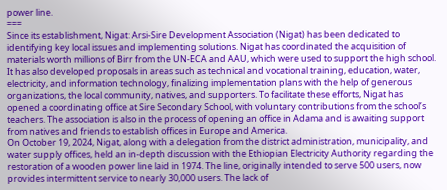power line.
===
Since its establishment, Nigat: Arsi-Sire Development Association (Nigat) has been dedicated to identifying key local issues and implementing solutions. Nigat has coordinated the acquisition of materials worth millions of Birr from the UN-ECA and AAU, which were used to support the high school. It has also developed proposals in areas such as technical and vocational training, education, water, electricity, and information technology, finalizing implementation plans with the help of generous organizations, the local community, natives, and supporters. To facilitate these efforts, Nigat has opened a coordinating office at Sire Secondary School, with voluntary contributions from the school’s teachers. The association is also in the process of opening an office in Adama and is awaiting support from natives and friends to establish offices in Europe and America.
On October 19, 2024, Nigat, along with a delegation from the district administration, municipality, and water supply offices, held an in-depth discussion with the Ethiopian Electricity Authority regarding the restoration of a wooden power line laid in 1974. The line, originally intended to serve 500 users, now provides intermittent service to nearly 30,000 users. The lack of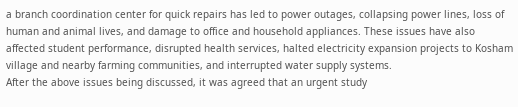a branch coordination center for quick repairs has led to power outages, collapsing power lines, loss of human and animal lives, and damage to office and household appliances. These issues have also affected student performance, disrupted health services, halted electricity expansion projects to Kosham village and nearby farming communities, and interrupted water supply systems.
After the above issues being discussed, it was agreed that an urgent study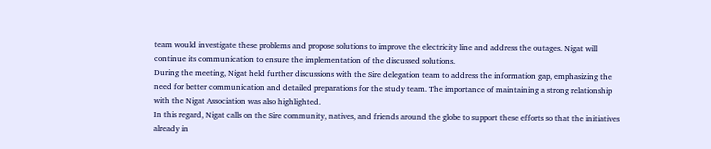team would investigate these problems and propose solutions to improve the electricity line and address the outages. Nigat will continue its communication to ensure the implementation of the discussed solutions.
During the meeting, Nigat held further discussions with the Sire delegation team to address the information gap, emphasizing the need for better communication and detailed preparations for the study team. The importance of maintaining a strong relationship with the Nigat Association was also highlighted.
In this regard, Nigat calls on the Sire community, natives, and friends around the globe to support these efforts so that the initiatives already in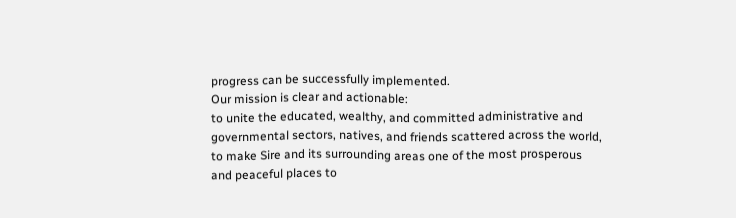progress can be successfully implemented.
Our mission is clear and actionable:
to unite the educated, wealthy, and committed administrative and governmental sectors, natives, and friends scattered across the world, to make Sire and its surrounding areas one of the most prosperous and peaceful places to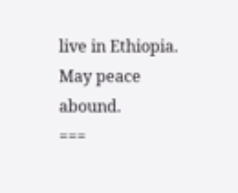live in Ethiopia.
May peace abound.
===